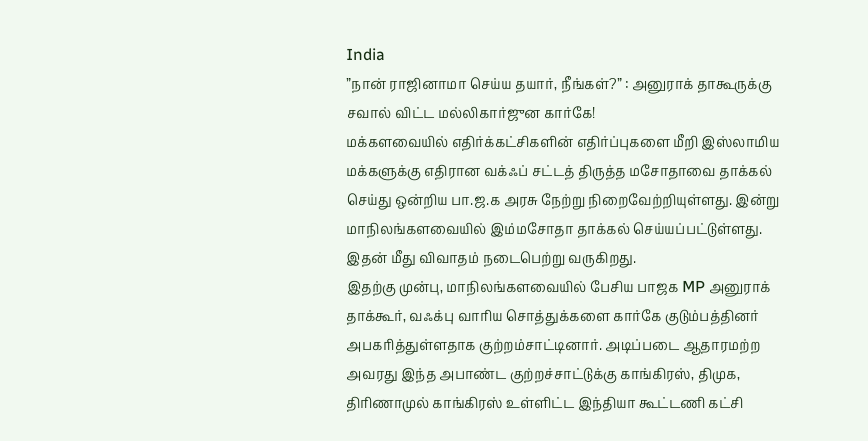India
”நான் ராஜினாமா செய்ய தயார், நீங்கள்?” : அனுராக் தாகூருக்கு சவால் விட்ட மல்லிகார்ஜுன கார்கே!
மக்களவையில் எதிர்க்கட்சிகளின் எதிர்ப்புகளை மீறி இஸ்லாமிய மக்களுக்கு எதிரான வக்ஃப் சட்டத் திருத்த மசோதாவை தாக்கல் செய்து ஒன்றிய பா.ஜ.க அரசு நேற்று நிறைவேற்றியுள்ளது. இன்று மாநிலங்களவையில் இம்மசோதா தாக்கல் செய்யப்பட்டுள்ளது. இதன் மீது விவாதம் நடைபெற்று வருகிறது.
இதற்கு முன்பு, மாநிலங்களவையில் பேசிய பாஜக MP அனுராக் தாக்கூர், வஃக்பு வாரிய சொத்துக்களை கார்கே குடும்பத்தினர் அபகரித்துள்ளதாக குற்றம்சாட்டினார். அடிப்படை ஆதாரமற்ற அவரது இந்த அபாண்ட குற்றச்சாட்டுக்கு காங்கிரஸ், திமுக, திரிணாமுல் காங்கிரஸ் உள்ளிட்ட இந்தியா கூட்டணி கட்சி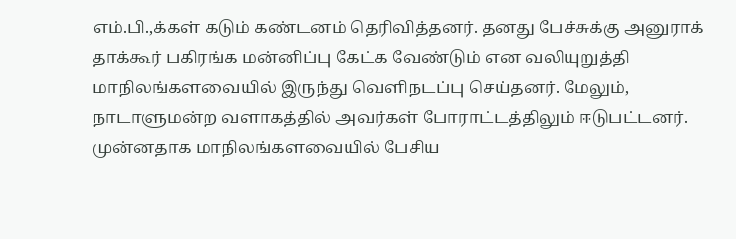எம்.பி.,க்கள் கடும் கண்டனம் தெரிவித்தனர். தனது பேச்சுக்கு அனுராக் தாக்கூர் பகிரங்க மன்னிப்பு கேட்க வேண்டும் என வலியுறுத்தி மாநிலங்களவையில் இருந்து வெளிநடப்பு செய்தனர். மேலும், நாடாளுமன்ற வளாகத்தில் அவர்கள் போராட்டத்திலும் ஈடுபட்டனர்.
முன்னதாக மாநிலங்களவையில் பேசிய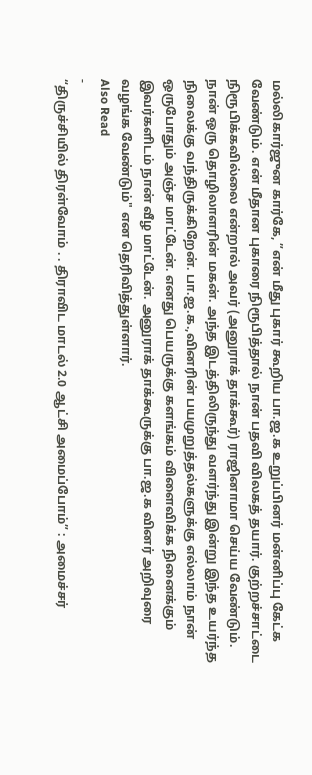மல்லிகார்ஜுன கார்கே, ”என் மீது புகார் கூறிய பா.ஜ.க உறுப்பினர் மன்னிப்பு கேட்க வேண்டும். என் மீதான புகாரை நிரூபித்தால் நான் பதவி விலகத் தயார். குற்றச்சாட்டை நிரூபிக்கவில்லை என்றால் அவர் (அனுராக் தாக்கூர்) ராஜினாமா செய்ய வேண்டும்.
நான் ஒரு தொழிலாளரின் மகன். அந்த இடத்திலிருந்து வளர்ந்து இன்று இந்த உயர்ந்த நிலைக்கு வந்திருக்கிறேன். பா.ஜ.க.,வினரின் பயமுறுத்தல்களுக்கு எல்லாம் நான் ஒருபோதும் அஞ்ச மாட்டேன். எனது பெயருக்கு களங்கம் விளைவிக்க நினைக்கும் இவர்களிடம் நான் வீழ மாட்டேன். அனுராக் தாக்கூருக்கு பா.ஜ.க வினர் அறிவுரை வழங்க வேண்டும்" என தெரிவித்துள்ளார்.
Also Read
-
“திருச்சியில் திரள்வோம் . . திராவிட மாடல் 2.0 ஆட்சி அமைப்போம்” : அமைச்சர்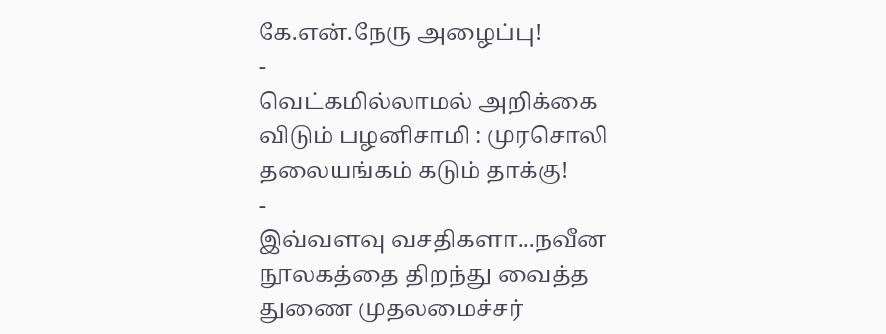கே.என்.நேரு அழைப்பு!
-
வெட்கமில்லாமல் அறிக்கை விடும் பழனிசாமி : முரசொலி தலையங்கம் கடும் தாக்கு!
-
இவ்வளவு வசதிகளா...நவீன நூலகத்தை திறந்து வைத்த துணை முதலமைச்சர்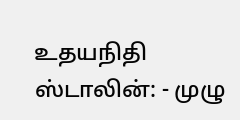உதயநிதி ஸ்டாலின்: - முழு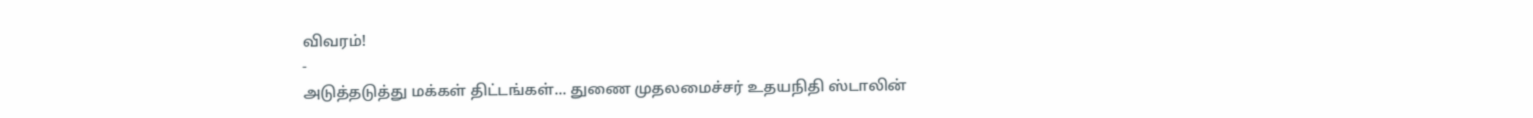விவரம்!
-
அடுத்தடுத்து மக்கள் திட்டங்கள்... துணை முதலமைச்சர் உதயநிதி ஸ்டாலின்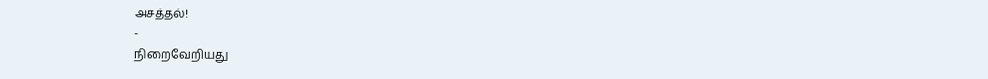அசத்தல்!
-
நிறைவேறியது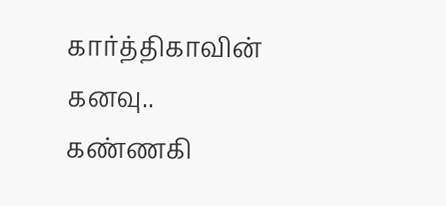கார்த்திகாவின் கனவு.. கண்ணகி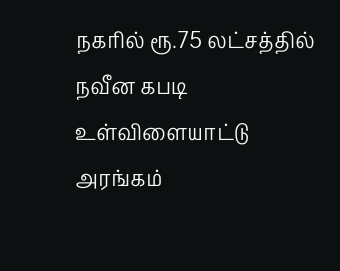நகரில் ரூ.75 லட்சத்தில் நவீன கபடி உள்விளையாட்டு அரங்கம்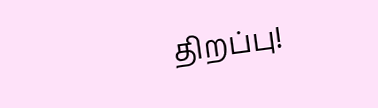திறப்பு!